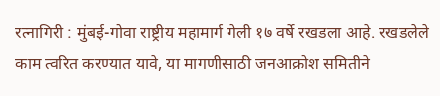रत्नागिरी : मुंबई-गोवा राष्ट्रीय महामार्ग गेली १७ वर्षे रखडला आहे. रखडलेले काम त्वरित करण्यात यावे, या मागणीसाठी जनआक्रोश समितीने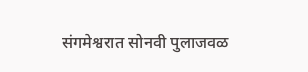संगमेश्वरात सोनवी पुलाजवळ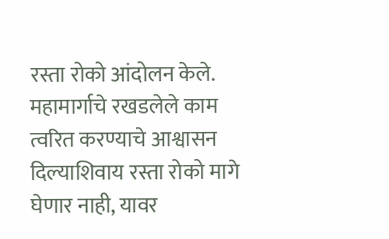रस्ता रोको आंदोलन केले.
महामार्गाचे रखडलेले काम त्वरित करण्याचे आश्वासन दिल्याशिवाय रस्ता रोको मागे घेणार नाही, यावर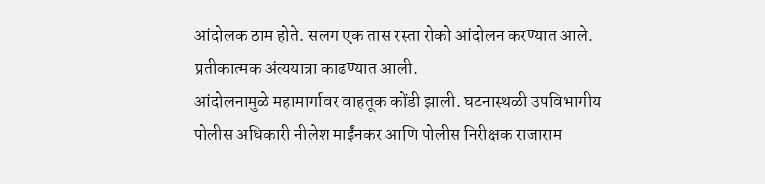आंदोलक ठाम होते. सलग एक तास रस्ता रोको आंदोलन करण्यात आले. प्रतीकात्मक अंत्ययात्रा काढण्यात आली.
आंदोलनामुळे महामार्गावर वाहतूक कोंडी झाली. घटनास्थळी उपविभागीय पोलीस अधिकारी नीलेश माईंनकर आणि पोलीस निरीक्षक राजाराम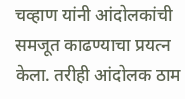चव्हाण यांनी आंदोलकांची समजूत काढण्याचा प्रयत्न केला. तरीही आंदोलक ठाम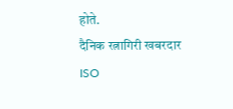होते.
दैनिक रत्नागिरी खबरदार
ISO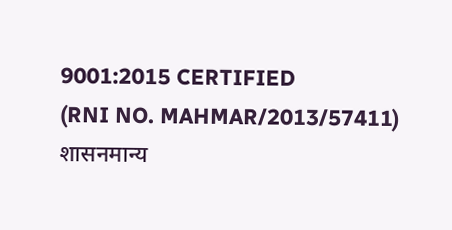9001:2015 CERTIFIED
(RNI NO. MAHMAR/2013/57411)
शासनमान्य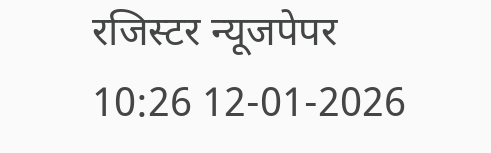रजिस्टर न्यूजपेपर
10:26 12-01-2026